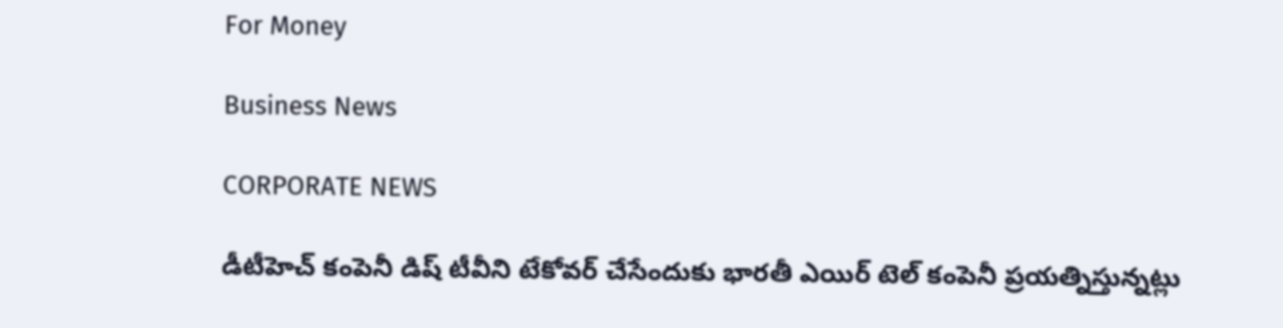For Money

Business News

CORPORATE NEWS

డీటీహెచ్‌ కంపెనీ డిష్‌ టీవీని టేకోవర్ చేసేందుకు భారతీ ఎయిర్‌ టెల్‌ కంపెనీ ప్రయత్నిస్తున్నట్లు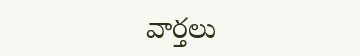వార్తలు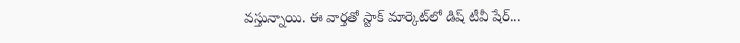వస్తున్నాయి. ఈ వార్తతో స్టాక్‌ మార్కెట్‌లో డిష్‌ టీవీ షేర్‌...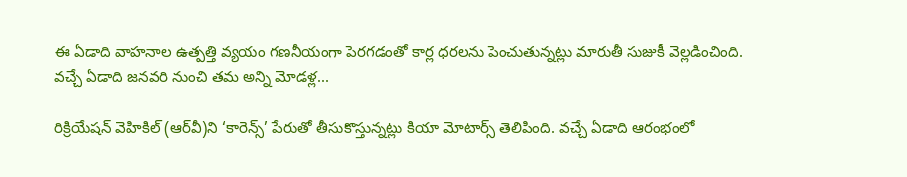ఈ ఏడాది వాహనాల ఉత్పత్తి వ్యయం గణనీయంగా పెరగడంతో కార్ల ధరలను పెంచుతున్నట్లు మారుతీ సుజుకీ వెల్లడించింది. వచ్చే ఏడాది జనవరి నుంచి తమ అన్ని మోడళ్ల...

రిక్రియేషన్‌ వెహికిల్‌ (ఆర్‌వీ)ని ‘కారెన్స్‌’ పేరుతో తీసుకొస్తున్నట్లు కియా మోటార్స్‌ తెలిపింది. వచ్చే ఏడాది ఆరంభంలో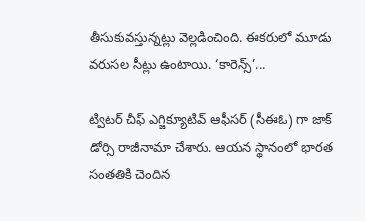తీసుకువస్తున్నట్లు వెల్లడించింది. ఈకరులో మూడు వరుసల సీట్లు ఉంటాయి. ‘కారెన్స్‌’...

ట్విటర్‌ చీఫ్‌ ఎగ్జిక్యూటివ్‌ ఆఫీసర్‌ (సీఈఓ) గా జాక్‌ డోర్సి రాజీనామా చేశారు. ఆయన స్థానంలో భారత సంతతికి చెందిన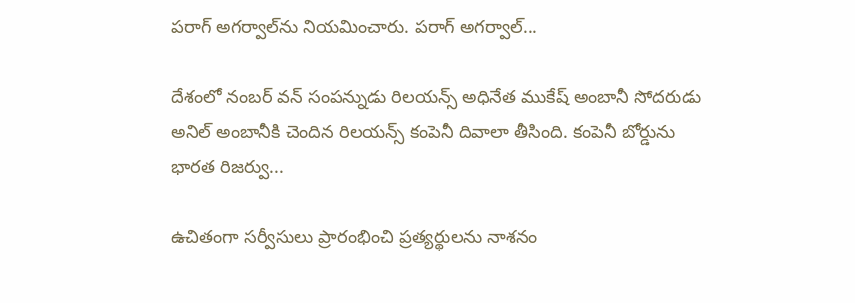పరాగ్‌ అగర్వాల్‌ను నియమించారు. పరాగ్‌ అగర్వాల్‌...

దేశంలో నంబర్ వన్‌ సంపన్నుడు రిలయన్స్‌ అధినేత ముకేష్‌ అంబానీ సోదరుడు అనిల్ అంబానీకి చెందిన రిలయన్స్‌ కంపెనీ దివాలా తీసింది. కంపెనీ బోర్డును భారత రిజర్వు...

ఉచితంగా సర్వీసులు ప్రారంభించి ప్రత్యర్థులను నాశనం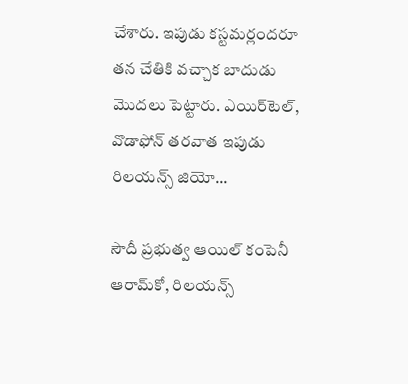చేశారు. ఇపుడు కస్టమర్లందరూ తన చేతికి వచ్చాక బాదుడు మొదలు పెట్టారు. ఎయిర్‌టెల్‌, వొడాఫోన్‌ తరవాత ఇపుడు రిలయన్స్‌ జియో...

సౌదీ ప్రభుత్వ ఆయిల్ కంపెనీ ఆరామ్‌కో, రిలయన్స్‌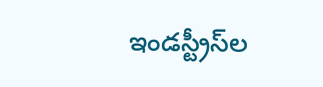ఇండస్ట్రీస్‌ల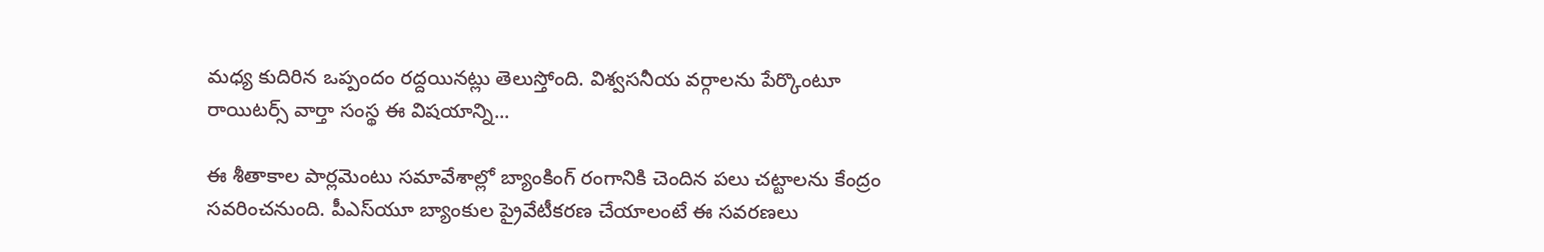మధ్య కుదిరిన ఒప్పందం రద్దయినట్లు తెలుస్తోంది. విశ్వసనీయ వర్గాలను పేర్కొంటూ రాయిటర్స్‌ వార్తా సంస్థ ఈ విషయాన్ని...

ఈ శీతాకాల పార్లమెంటు సమావేశాల్లో బ్యాంకింగ్‌ రంగానికి చెందిన పలు చట్టాలను కేంద్రం సవరించనుంది. పీఎస్‌యూ బ్యాంకుల ప్రైవేటీకరణ చేయాలంటే ఈ సవరణలు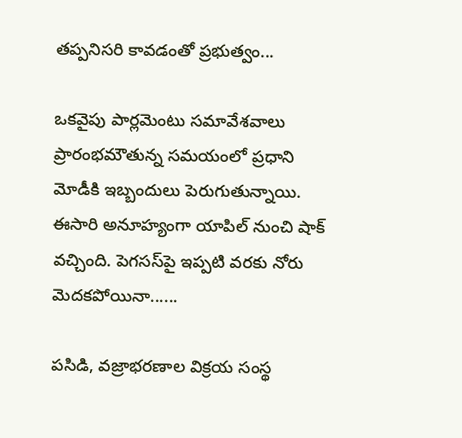తప్పనిసరి కావడంతో ప్రభుత్వం...

ఒకవైపు పార్లమెంటు సమావేశవాలు ప్రారంభమౌతున్న సమయంలో ప్రధాని మోడీకి ఇబ్బందులు పెరుగుతున్నాయి. ఈసారి అనూహ్యంగా యాపిల్‌ నుంచి షాక్‌ వచ్చింది. పెగసస్‌పై ఇప్పటి వరకు నోరు మెదకపోయినా......

పసిడి, వజ్రాభరణాల విక్రయ సంస్థ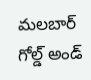మలబార్‌ గోల్డ్‌ అండ్‌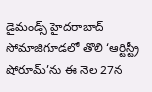డైమండ్స్‌ హైదరాబాద్‌ సోమాజిగూడలో తొలి ‘ఆర్టిస్ట్రీ షోరూమ్‌’ను ఈ నెల 27న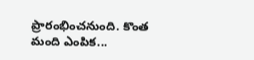ప్రారంభించనుంది. కొంత మంది ఎంపిక...